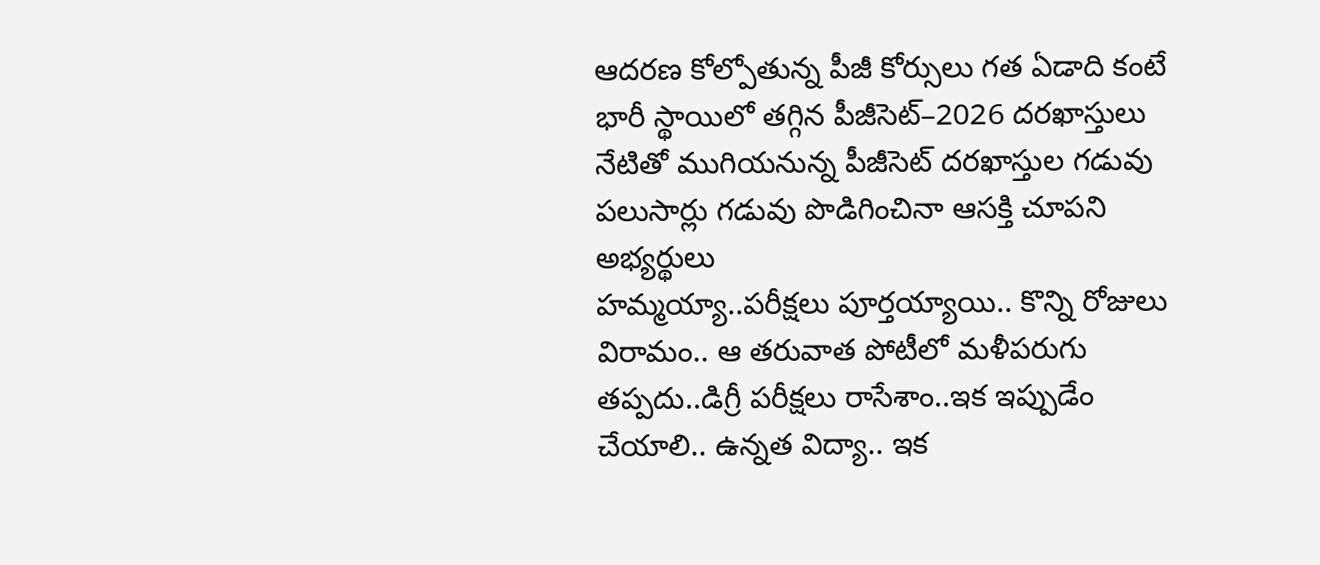ఆదరణ కోల్పోతున్న పీజీ కోర్సులు గత ఏడాది కంటే భారీ స్థాయిలో తగ్గిన పీజీసెట్–2026 దరఖాస్తులు నేటితో ముగియనున్న పీజీసెట్ దరఖాస్తుల గడువు పలుసార్లు గడువు పొడిగించినా ఆసక్తి చూపని అభ్యర్థులు
హమ్మయ్యా..పరీక్షలు పూర్తయ్యాయి.. కొన్ని రోజులు విరామం.. ఆ తరువాత పోటీలో మళీపరుగు తప్పదు..డిగ్రీ పరీక్షలు రాసేశాం..ఇక ఇప్పుడేం చేయాలి.. ఉన్నత విద్యా.. ఇక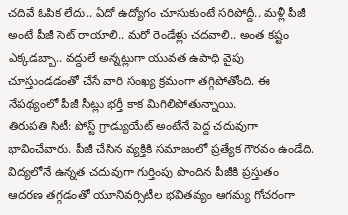చదివే ఓపిక లేదు.. ఏదో ఉద్యోగం చూసుకుంటే సరిపోద్దీ.. మళ్లీ పీజీ అంటే పీజీ సెట్ రాయాలి.. మరో రెండేళ్లు చదవాలి.. అంత కష్టం ఎక్కడబ్బా.. వద్దులే అన్నట్లుగా యువత ఉపాధి వైపు చూస్తుండడంతో చేసే వారి సంఖ్య క్రమంగా తగ్గిపోతోంది. ఈ నేపథ్యంలో పీజీ సీట్లు భర్తీ కాక మిగిలిపోతున్నాయి.
తిరుపతి సిటీ: పోస్ట్ గ్రాడ్యుయేట్ అంటేనే పెద్ద చదువుగా భావించేవారు. పీజీ చేసిన వ్యక్తికి సమాజంలో ప్రత్యేక గౌరవం ఉండేది. విద్యలోనే ఉన్నత చదువుగా గుర్తింపు పొందిన పీజీకి ప్రస్తుతం ఆదరణ తగ్గడంతో యూనివర్సిటీల భవితవ్యం ఆగమ్య గోచరంగా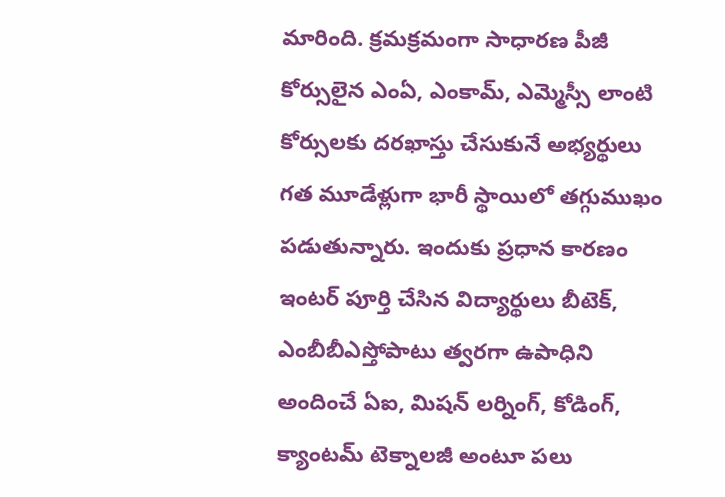మారింది. క్రమక్రమంగా సాధారణ పీజీ కోర్సులైన ఎంఏ, ఎంకామ్, ఎమ్మెస్సీ లాంటి కోర్సులకు దరఖాస్తు చేసుకునే అభ్యర్థులు గత మూడేళ్లుగా భారీ స్థాయిలో తగ్గుముఖం పడుతున్నారు. ఇందుకు ప్రధాన కారణం ఇంటర్ పూర్తి చేసిన విద్యార్థులు బీటెక్, ఎంబీబీఎస్తోపాటు త్వరగా ఉపాధిని అందించే ఏఐ, మిషన్ లర్నింగ్, కోడింగ్, క్యాంటమ్ టెక్నాలజీ అంటూ పలు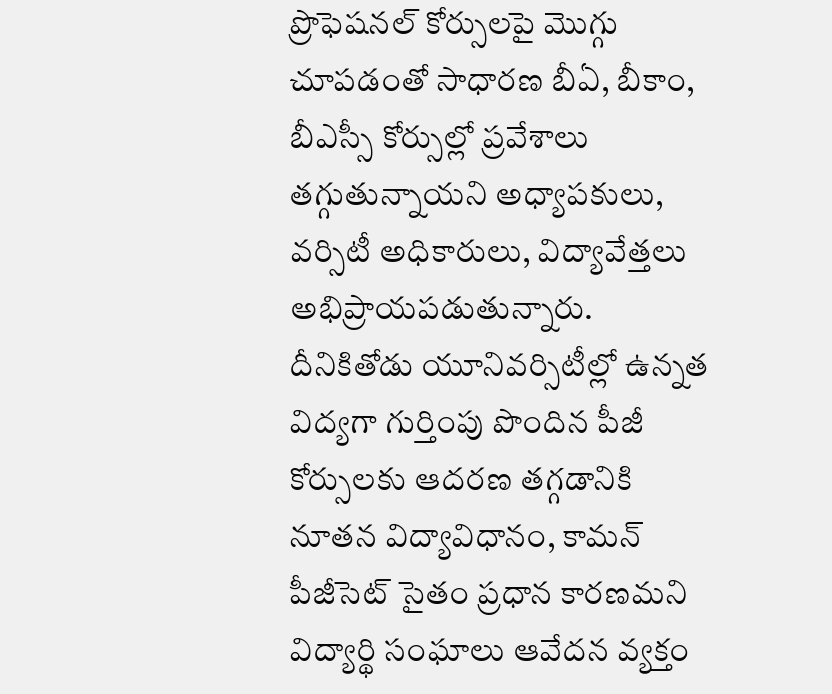ప్రొఫెషనల్ కోర్సులపై మొగ్గు చూపడంతో సాధారణ బీఏ, బీకాం, బీఎస్సీ కోర్సుల్లో ప్రవేశాలు తగ్గుతున్నాయని అధ్యాపకులు, వర్సిటీ అధికారులు, విద్యావేత్తలు అభిప్రాయపడుతున్నారు. దీనికితోడు యూనివర్సిటీల్లో ఉన్నత విద్యగా గుర్తింపు పొందిన పీజీ కోర్సులకు ఆదరణ తగ్గడానికి నూతన విద్యావిధానం, కామన్ పీజీసెట్ సైతం ప్రధాన కారణమని విద్యార్థి సంఘాలు ఆవేదన వ్యక్తం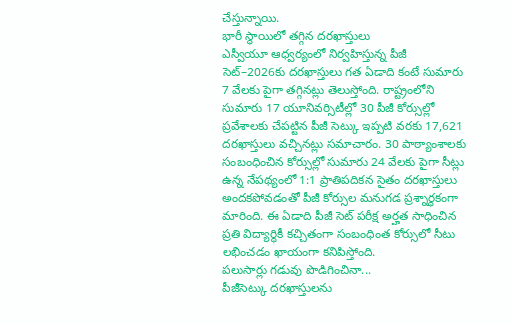చేస్తున్నాయి.
భారీ స్థాయిలో తగ్గిన దరఖాస్తులు
ఎస్వీయూ ఆధ్వర్యంలో నిర్వహిస్తున్న పీజీ సెట్–2026కు దరఖాస్తులు గత ఏడాది కంటే సుమారు 7 వేలకు పైగా తగ్గినట్లు తెలుస్తోంది. రాష్ట్రంలోని సుమారు 17 యూనివర్సిటీల్లో 30 పీజీ కోర్సుల్లో ప్రవేశాలకు చేపట్టిన పీజీ సెట్కు ఇప్పటి వరకు 17,621 దరఖాస్తులు వచ్చినట్లు సమాచారం. 30 పాఠ్యాంశాలకు సంబంధించిన కోర్సుల్లో సుమారు 24 వేలకు పైగా సీట్లు ఉన్న నేపథ్యంలో 1:1 ప్రాతిపదికన సైతం దరఖాస్తులు అందకపోవడంతో పీజీ కోర్సుల మనుగడ ప్రశ్నార్థకంగా మారింది. ఈ ఏడాది పీజీ సెట్ పరీక్ష అర్హత సాధించిన ప్రతి విద్యార్థికీ కచ్చితంగా సంబంధింత కోర్సులో సీటు లభించడం ఖాయంగా కనిపిస్తోంది.
పలుసార్లు గడువు పొడిగించినా...
పీజీసెట్కు దరఖాస్తులను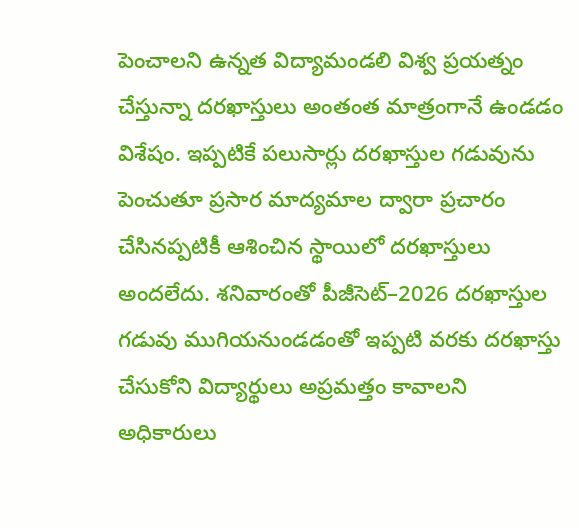పెంచాలని ఉన్నత విద్యామండలి విశ్వ ప్రయత్నం చేస్తున్నా దరఖాస్తులు అంతంత మాత్రంగానే ఉండడం విశేషం. ఇప్పటికే పలుసార్లు దరఖాస్తుల గడువును పెంచుతూ ప్రసార మాద్యమాల ద్వారా ప్రచారం చేసినప్పటికీ ఆశించిన స్థాయిలో దరఖాస్తులు అందలేదు. శనివారంతో పీజీసెట్–2026 దరఖాస్తుల గడువు ముగియనుండడంతో ఇప్పటి వరకు దరఖాస్తు చేసుకోని విద్యార్థులు అప్రమత్తం కావాలని అధికారులు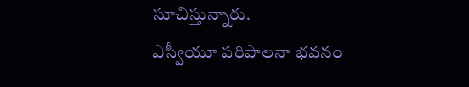సూచిస్తున్నారు.
ఎస్వీయూ పరిపాలనా భవనం